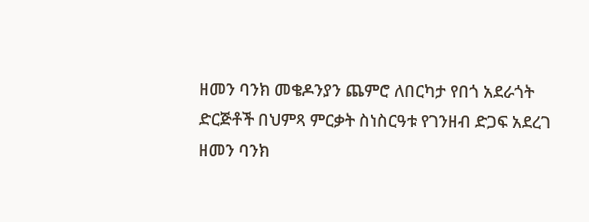ዘመን ባንክ መቄዶንያን ጨምሮ ለበርካታ የበጎ አደራጎት ድርጅቶች በህምጻ ምርቃት ስነስርዓቱ የገንዘብ ድጋፍ አደረገ
ዘመን ባንክ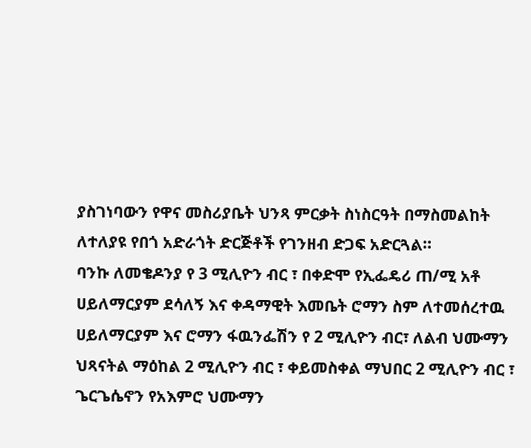ያስገነባውን የዋና መስሪያቤት ህንጻ ምርቃት ስነስርዓት በማስመልከት ለተለያዩ የበጎ አድራጎት ድርጅቶች የገንዘብ ድጋፍ አድርጓል።
ባንኩ ለመቄዶንያ የ 3 ሚሊዮን ብር ፣ በቀድሞ የኢፌዴሪ ጠ/ሚ አቶ ሀይለማርያም ደሳለኝ እና ቀዳማዊት እመቤት ሮማን ስም ለተመሰረተዉ ሀይለማርያም እና ሮማን ፋዉንፌሽን የ 2 ሚሊዮን ብር፣ ለልብ ህሙማን ህጻናትል ማዕከል 2 ሚሊዮን ብር ፣ ቀይመስቀል ማህበር 2 ሚሊዮን ብር ፣ ጌርጌሴኖን የአእምሮ ህሙማን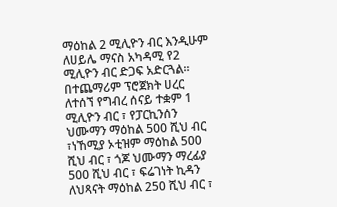ማዕከል 2 ሚሊዮን ብር እንዲሁም ለሀይሌ ማናስ አካዳሚ የ2 ሚሊዮን ብር ድጋፍ አድርጓል።
በተጨማሪም ፕሮጀክት ሀረር ለተሰኘ የግብረ ሰናይ ተቋም 1 ሚሊዮን ብር ፣ የፓርኪንሰን ህሙማን ማዕከል 500 ሺህ ብር ፣ነኸሚያ ኦቲዝም ማዕከል 500 ሺህ ብር ፣ ጎጆ ህሙማን ማረፊያ 500 ሺህ ብር ፣ ፍሬገነት ኪዳን ለህጻናት ማዕከል 250 ሺህ ብር ፣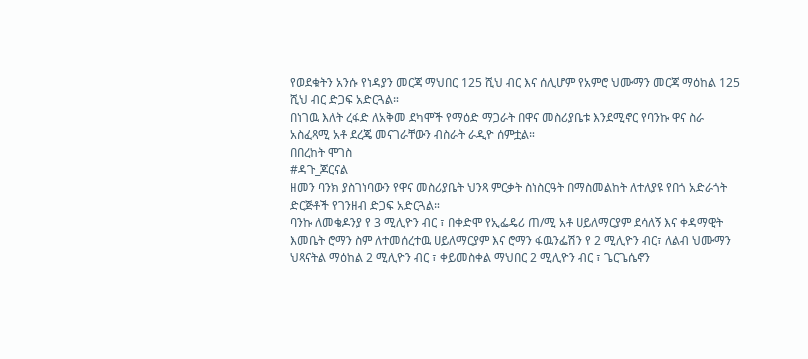የወደቁትን አንሱ የነዳያን መርጃ ማህበር 125 ሺህ ብር እና ሰሊሆም የአምሮ ህሙማን መርጃ ማዕከል 125 ሺህ ብር ድጋፍ አድርጓል።
በነገዉ እለት ረፋድ ለአቅመ ደካሞች የማዕድ ማጋራት በዋና መስሪያቤቱ እንደሚኖር የባንኩ ዋና ስራ አስፈጻሚ አቶ ደረጄ መናገራቸውን ብስራት ራዲዮ ሰምቷል።
በበረከት ሞገስ
#ዳጉ_ጆርናል
ዘመን ባንክ ያስገነባውን የዋና መስሪያቤት ህንጻ ምርቃት ስነስርዓት በማስመልከት ለተለያዩ የበጎ አድራጎት ድርጅቶች የገንዘብ ድጋፍ አድርጓል።
ባንኩ ለመቄዶንያ የ 3 ሚሊዮን ብር ፣ በቀድሞ የኢፌዴሪ ጠ/ሚ አቶ ሀይለማርያም ደሳለኝ እና ቀዳማዊት እመቤት ሮማን ስም ለተመሰረተዉ ሀይለማርያም እና ሮማን ፋዉንፌሽን የ 2 ሚሊዮን ብር፣ ለልብ ህሙማን ህጻናትል ማዕከል 2 ሚሊዮን ብር ፣ ቀይመስቀል ማህበር 2 ሚሊዮን ብር ፣ ጌርጌሴኖን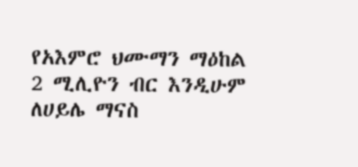የአእምሮ ህሙማን ማዕከል 2 ሚሊዮን ብር እንዲሁም ለሀይሌ ማናስ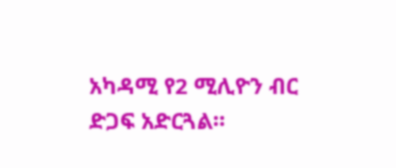አካዳሚ የ2 ሚሊዮን ብር ድጋፍ አድርጓል።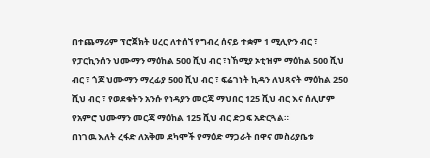በተጨማሪም ፕሮጀክት ሀረር ለተሰኘ የግብረ ሰናይ ተቋም 1 ሚሊዮን ብር ፣ የፓርኪንሰን ህሙማን ማዕከል 500 ሺህ ብር ፣ነኸሚያ ኦቲዝም ማዕከል 500 ሺህ ብር ፣ ጎጆ ህሙማን ማረፊያ 500 ሺህ ብር ፣ ፍሬገነት ኪዳን ለህጻናት ማዕከል 250 ሺህ ብር ፣ የወደቁትን አንሱ የነዳያን መርጃ ማህበር 125 ሺህ ብር እና ሰሊሆም የአምሮ ህሙማን መርጃ ማዕከል 125 ሺህ ብር ድጋፍ አድርጓል።
በነገዉ እለት ረፋድ ለአቅመ ደካሞች የማዕድ ማጋራት በዋና መስሪያቤቱ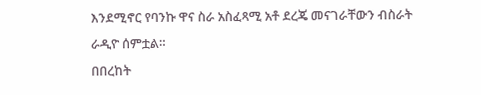እንደሚኖር የባንኩ ዋና ስራ አስፈጻሚ አቶ ደረጄ መናገራቸውን ብስራት ራዲዮ ሰምቷል።
በበረከት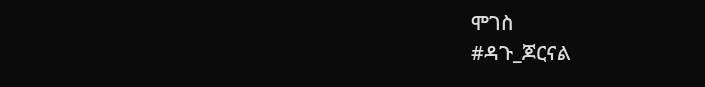ሞገስ
#ዳጉ_ጆርናል